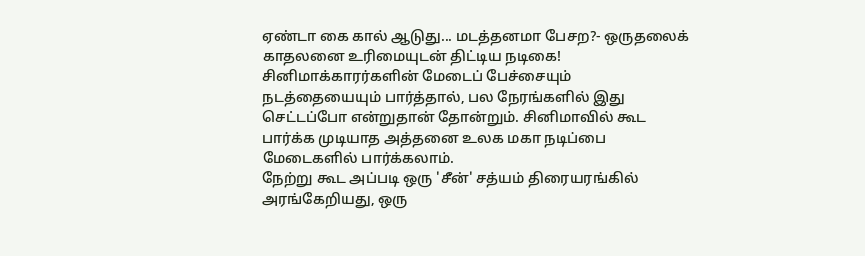ஏண்டா கை கால் ஆடுது... மடத்தனமா பேசற?- ஒருதலைக் காதலனை உரிமையுடன் திட்டிய நடிகை!
சினிமாக்காரர்களின் மேடைப் பேச்சையும் நடத்தையையும் பார்த்தால், பல நேரங்களில் இது செட்டப்போ என்றுதான் தோன்றும். சினிமாவில் கூட பார்க்க முடியாத அத்தனை உலக மகா நடிப்பை மேடைகளில் பார்க்கலாம்.
நேற்று கூட அப்படி ஒரு 'சீன்' சத்யம் திரையரங்கில் அரங்கேறியது, ஒரு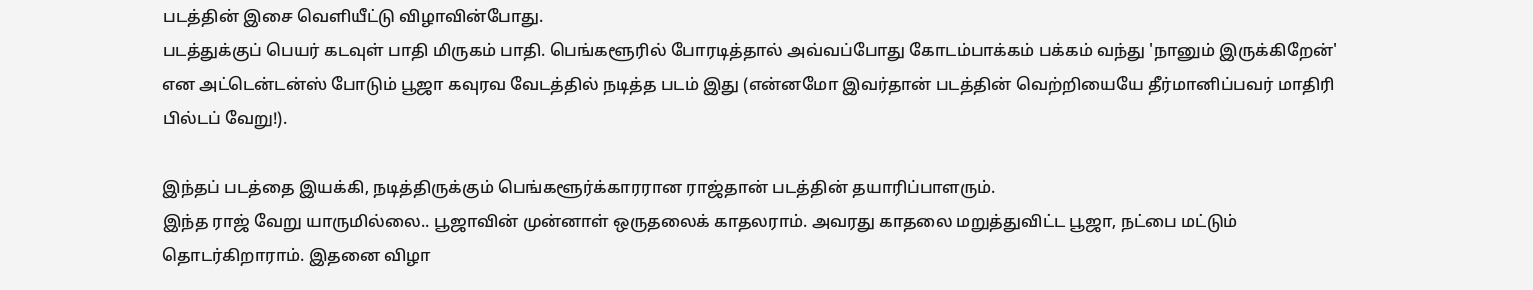படத்தின் இசை வெளியீட்டு விழாவின்போது.
படத்துக்குப் பெயர் கடவுள் பாதி மிருகம் பாதி. பெங்களூரில் போரடித்தால் அவ்வப்போது கோடம்பாக்கம் பக்கம் வந்து 'நானும் இருக்கிறேன்' என அட்டென்டன்ஸ் போடும் பூஜா கவுரவ வேடத்தில் நடித்த படம் இது (என்னமோ இவர்தான் படத்தின் வெற்றியையே தீர்மானிப்பவர் மாதிரி பில்டப் வேறு!).

இந்தப் படத்தை இயக்கி, நடித்திருக்கும் பெங்களூர்க்காரரான ராஜ்தான் படத்தின் தயாரிப்பாளரும்.
இந்த ராஜ் வேறு யாருமில்லை.. பூஜாவின் முன்னாள் ஒருதலைக் காதலராம். அவரது காதலை மறுத்துவிட்ட பூஜா, நட்பை மட்டும் தொடர்கிறாராம். இதனை விழா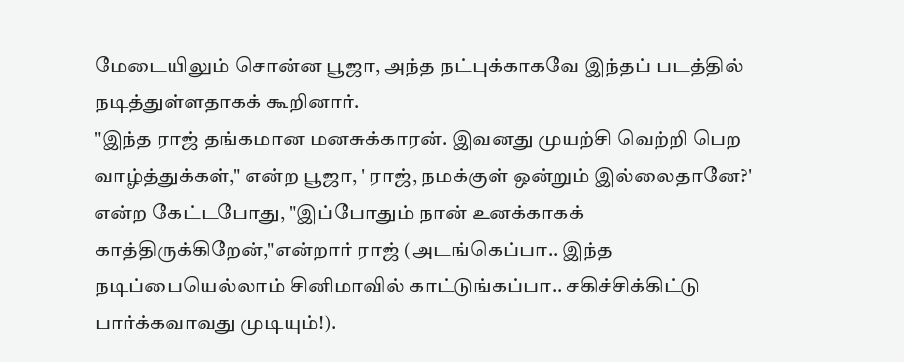மேடையிலும் சொன்ன பூஜா, அந்த நட்புக்காகவே இந்தப் படத்தில் நடித்துள்ளதாகக் கூறினார்.
"இந்த ராஜ் தங்கமான மனசுக்காரன். இவனது முயற்சி வெற்றி பெற வாழ்த்துக்கள்," என்ற பூஜா, ' ராஜ், நமக்குள் ஒன்றும் இல்லைதானே?' என்ற கேட்டபோது, "இப்போதும் நான் உனக்காகக் காத்திருக்கிறேன்,"என்றார் ராஜ் (அடங்கெப்பா.. இந்த நடிப்பையெல்லாம் சினிமாவில் காட்டுங்கப்பா.. சகிச்சிக்கிட்டு பார்க்கவாவது முடியும்!).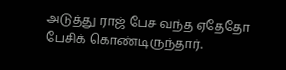அடுத்து ராஜ் பேச வந்த ஏதேதோ பேசிக் கொண்டிருந்தார்.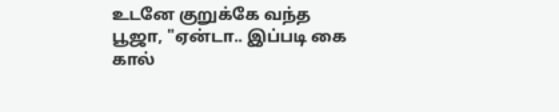உடனே குறுக்கே வந்த பூஜா, "ஏன்டா.. இப்படி கை கால்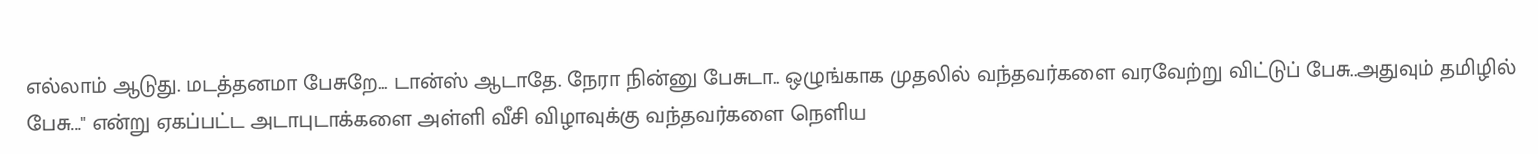எல்லாம் ஆடுது. மடத்தனமா பேசுறே... டான்ஸ் ஆடாதே. நேரா நின்னு பேசுடா.. ஒழுங்காக முதலில் வந்தவர்களை வரவேற்று விட்டுப் பேசு..அதுவும் தமிழில் பேசு..." என்று ஏகப்பட்ட அடாபுடாக்களை அள்ளி வீசி விழாவுக்கு வந்தவர்களை நெளிய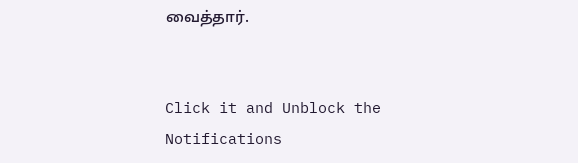வைத்தார்.


Click it and Unblock the Notifications